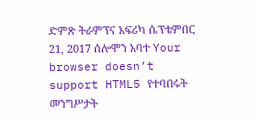ድምጽ ትራምፕና አፍሪካ ሴፕቴምበር 21, 2017 ሰሎሞን አባተ Your browser doesn’t support HTML5 የተባበሩት መንግሥታት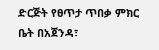ድርጅት የፀጥታ ጥበቃ ምክር ቤት በአጀንዳ፣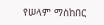የሠላም ማስከበር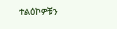ተልዕኮዎቹን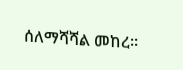ሰለማሻሻል መከረ፡፡